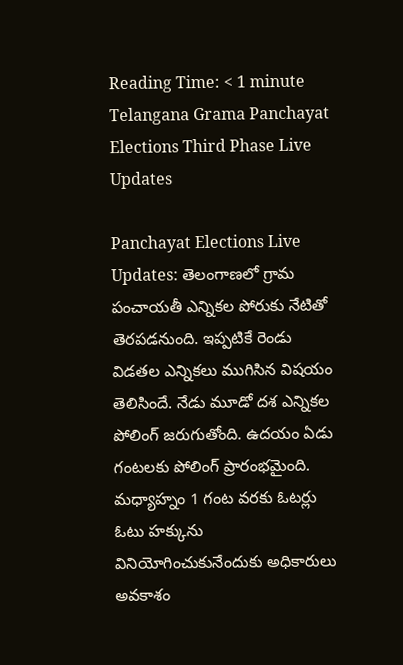Reading Time: < 1 minute
Telangana Grama Panchayat Elections Third Phase Live Updates

Panchayat Elections Live Updates: తెలంగాణలో గ్రామ పంచాయతీ ఎన్నికల పోరుకు నేటితో తెరపడనుంది. ఇప్పటికే రెండు విడతల ఎన్నికలు ముగిసిన విషయం తెలిసిందే. నేడు మూడో దశ ఎన్నికల పోలింగ్ జరుగుతోంది. ఉదయం ఏడు గంటలకు పోలింగ్ ప్రారంభమైంది. మధ్యాహ్నం 1 గంట వరకు ఓటర్లు ఓటు హక్కును వినియోగించుకునేందుకు అధికారులు అవకాశం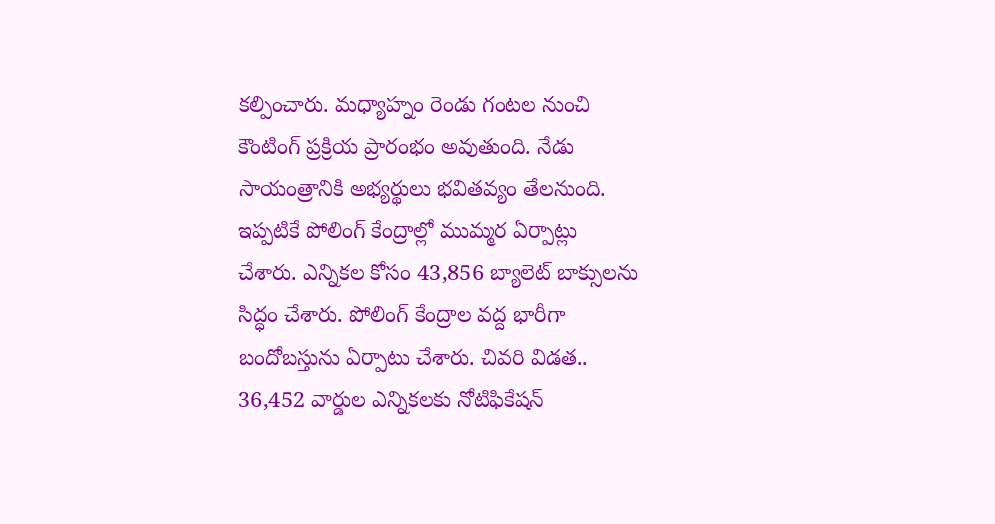కల్పించారు. మధ్యాహ్నం రెండు గంటల నుంచి కౌంటింగ్ ప్రక్రియ ప్రారంభం అవుతుంది. నేడు సాయంత్రానికి అభ్యర్థులు భవితవ్యం తేలనుంది. ఇప్పటికే పోలింగ్ కేంద్రాల్లో ముమ్మర ఏర్పాట్లు చేశారు. ఎన్నికల కోసం 43,856 బ్యాలెట్‌ బాక్సులను సిద్ధం చేశారు. పోలింగ్ కేంద్రాల వద్ద భారీగా బందోబస్తును ఏర్పాటు చేశారు. చివరి విడత.. 36,452 వార్డుల ఎన్నికలకు నోటిఫికేషన్‌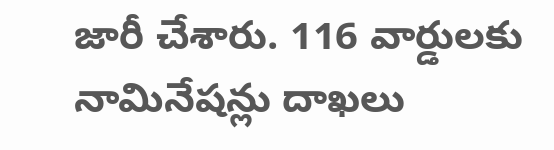జారీ చేశారు. 116 వార్డులకు నామినేషన్లు దాఖలు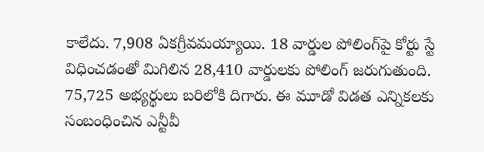కాలేదు. 7,908 ఏకగ్రీవమయ్యాయి. 18 వార్డుల పోలింగ్‌పై కోర్టు స్టే విధించడంతో మిగిలిన 28,410 వార్డులకు పోలింగ్ జరుగుతుంది. 75,725 అభ్యర్థులు బరిలోకి దిగారు. ఈ మూడో విడత ఎన్నికలకు సంబంధించిన ఎన్టీవీ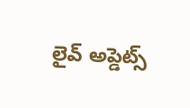లైవ్‌ అప్డెట్స్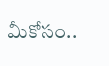మీకోసం..